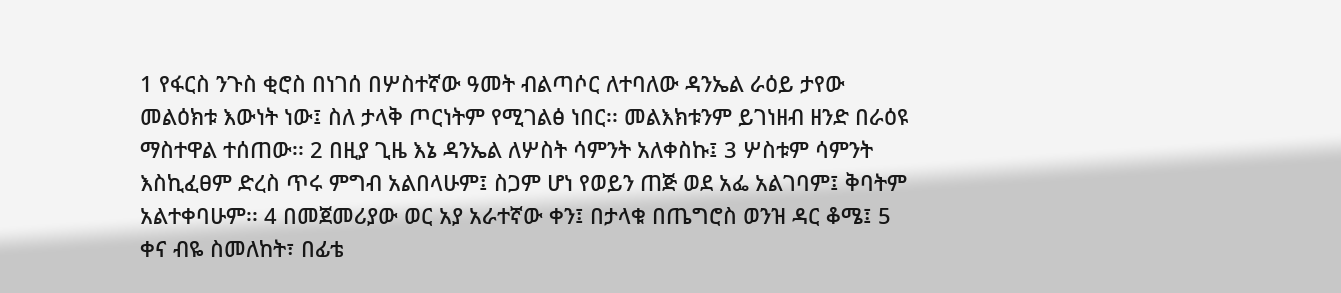1 የፋርስ ንጉስ ቂሮስ በነገሰ በሦስተኛው ዓመት ብልጣሶር ለተባለው ዳንኤል ራዕይ ታየው መልዕክቱ እውነት ነው፤ ስለ ታላቅ ጦርነትም የሚገልፅ ነበር፡፡ መልእክቱንም ይገነዘብ ዘንድ በራዕዩ ማስተዋል ተሰጠው፡፡ 2 በዚያ ጊዜ እኔ ዳንኤል ለሦስት ሳምንት አለቀስኩ፤ 3 ሦስቱም ሳምንት እስኪፈፀም ድረስ ጥሩ ምግብ አልበላሁም፤ ስጋም ሆነ የወይን ጠጅ ወደ አፌ አልገባም፤ ቅባትም አልተቀባሁም፡፡ 4 በመጀመሪያው ወር አያ አራተኛው ቀን፤ በታላቁ በጤግሮስ ወንዝ ዳር ቆሜ፤ 5 ቀና ብዬ ስመለከት፣ በፊቴ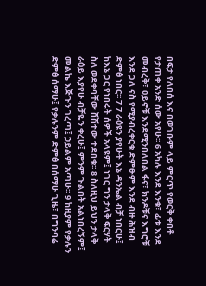በፍታ የለበሰ እና በወገቡም ላይ ምርጥ የወርቅ ቀበቶ የታጠቀ አንድ ሰው አየሁ፡፡ 6 አካሉ እንደ እንቁ፣ ፊቱ እንደ መብረቅ፣ ዐይኖቹ እንደሚንበለበል ፋና፣ ክንዶቹና እግሮቹ እንደ ጋለ ናስ የሚያብረቀርቁ ድምፁም እንደ ብዙ ሕዝብ ድምፅ ነበር፡፡ 7 7 ራዕዩን ያየሁት እኔ ዳንኤል ብቻ ነበርሁ፤ ከእኔ ጋር የነበሩት ሰዎች አላዩም፤ ነገር ግን ታላቅ ፍርሃት ስለ ወደቀባቸው ሸሽተው ተደበቁ፡፡ 8 ስለዚህ ይህን ታላቅ ራዕይ እያየሁ ብቻዬን ቀረሁ፤ ምንም ጉልበት አልነበረኝም፤ መልኬ እጅጉን ገረጣ፤ ኃይልም አጣሁ፡፡ 9 ከዚያም የቃሉን ድምፅ ሰማሁ፤ የቃሉንም ድምፅ በሰማሁ ጊዜ፣ በግንባሬ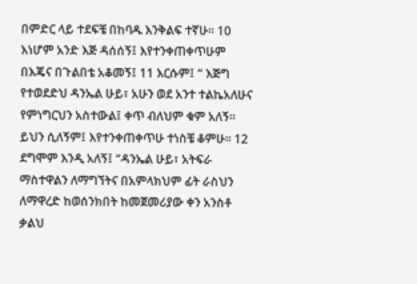በምድር ላይ ተደፍቼ በከባዱ እንቅልፍ ተኛሁ፡፡ 10 እነሆም አንድ እጅ ዳሰሰኝ፤ እየተንቀጠቀጥሁም በእጄና በጉልበቴ አቆመኝ፤ 11 እርሱም፤ “ እጅግ የተወደድህ ዳንኤል ሁይ፣ አሁን ወደ አንተ ተልኬአለሁና የምነግርህን አስተውል፤ ቀጥ ብለህም ቁም አለኝ፡፡ ይህን ሲለኝም፤ እየተንቀጠቀጥሁ ተነስቼ ቆምሁ፡፡ 12 ደግሞም እንዲ አለኝ፤ “ዳንኤል ሁይ፣ አትፍራ ማስተዋልን ለማግኘትና በአምላክህም ፊት ራስህን ለማዋረድ ከወሰንክበት ከመጀመሪያው ቀን አንስቶ ቃልህ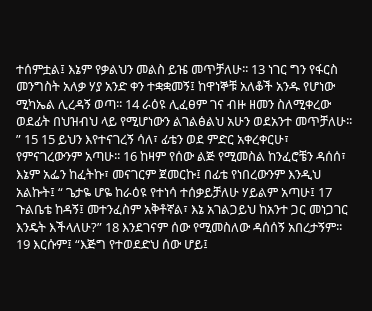ተሰምቷል፤ እኔም የቃልህን መልስ ይዤ መጥቻለሁ፡፡ 13 ነገር ግን የፋርስ መንግስት አለቃ ሃያ አንድ ቀን ተቋቋመኝ፤ ከዋነኞቹ አለቆች አንዱ የሆነው ሚካኤል ሊረዳኝ ወጣ፡፡ 14 ራዕዩ ሊፈፀም ገና ብዙ ዘመን ስለሚቀረው ወደፊት በህዝብህ ላይ የሚሆነውን ልገልፅልህ አሁን ወደአንተ መጥቻለሁ፡፡” 15 15 ይህን እየተናገረኝ ሳለ፣ ፊቴን ወደ ምድር አቀረቀርሁ፣ የምናገረውንም አጣሁ፡፡ 16 ከዛም የሰው ልጅ የሚመስል ከንፈሮቼን ዳሰሰ፣ እኔም አፌን ከፈትኩ፣ መናገርም ጀመርኩ፤ በፊቴ የነበረውንም እንዲህ አልኩት፤ “ ጌታዬ ሆዬ ከራዕዩ የተነሳ ተሰቃይቻለሁ ሃይልም አጣሁ፤ 17 ጉልቤቴ ከዳኝ፤ መተንፈስም አቅቶኛል፣ እኔ አገልጋይህ ከአንተ ጋር መነጋገር እንዴት እችላለሁ?” 18 እንደገናም ሰው የሚመስለው ዳሰሰኝ አበረታኝም፡፡ 19 እርሱም፤ “እጅግ የተወደድህ ሰው ሆይ፤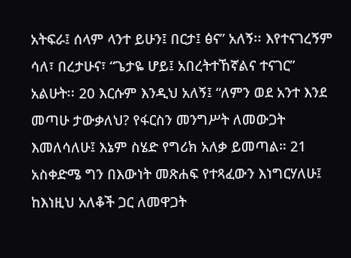አትፍራ፤ ሰላም ላንተ ይሁን፤ በርታ፤ ፅና” አለኝ፡፡ እየተናገረኝም ሳለ፣ በረታሁና፣ “ጌታዬ ሆይ፤ አበረትተኸኛልና ተናገር” አልሁት፡፡ 20 እርሱም እንዲህ አለኝ፤ “ለምን ወደ አንተ እንደ መጣሁ ታውቃለህ? የፋርስን መንግሥት ለመውጋት እመለሳለሁ፤ እኔም ስሄድ የግሪክ አለቃ ይመጣል። 21 አስቀድሜ ግን በእውነት መጽሐፍ የተጻፈውን እነግርሃለሁ፤ ከእነዚህ አለቆች ጋር ለመዋጋት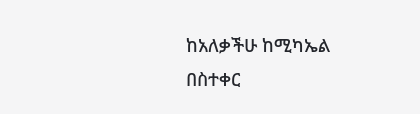ከአለቃችሁ ከሚካኤል በስተቀር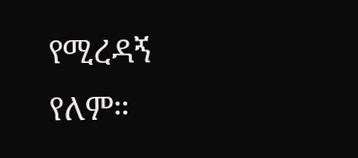የሚረዳኝ የለም።